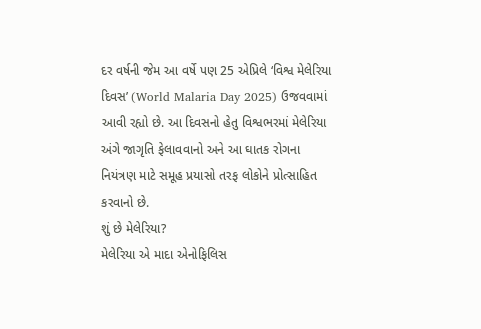દર વર્ષની જેમ આ વર્ષે પણ 25 એપ્રિલે ‘વિશ્વ મેલેરિયા દિવસ’ (World Malaria Day 2025) ઉજવવામાં આવી રહ્યો છે. આ દિવસનો હેતુ વિશ્વભરમાં મેલેરિયા અંગે જાગૃતિ ફેલાવવાનો અને આ ઘાતક રોગના નિયંત્રણ માટે સમૂહ પ્રયાસો તરફ લોકોને પ્રોત્સાહિત કરવાનો છે.
શું છે મેલેરિયા?
મેલેરિયા એ માદા એનોફિલિસ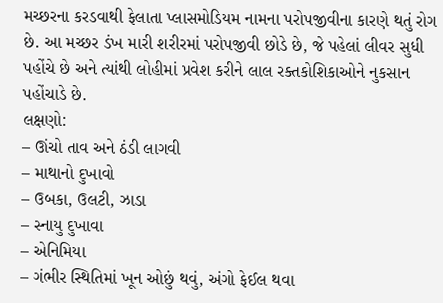મચ્છરના કરડવાથી ફેલાતા પ્લાસમોડિયમ નામના પરોપજીવીના કારણે થતું રોગ છે. આ મચ્છર ડંખ મારી શરીરમાં પરોપજીવી છોડે છે, જે પહેલાં લીવર સુધી પહોંચે છે અને ત્યાંથી લોહીમાં પ્રવેશ કરીને લાલ રક્તકોશિકાઓને નુકસાન પહોંચાડે છે.
લક્ષણો:
– ઊંચો તાવ અને ઠંડી લાગવી
– માથાનો દુખાવો
– ઉબકા, ઉલટી, ઝાડા
– સ્નાયુ દુખાવા
– એનિમિયા
– ગંભીર સ્થિતિમાં ખૂન ઓછું થવું, અંગો ફેઈલ થવા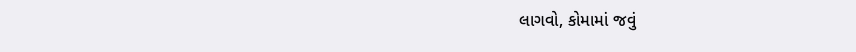લાગવો, કોમામાં જવું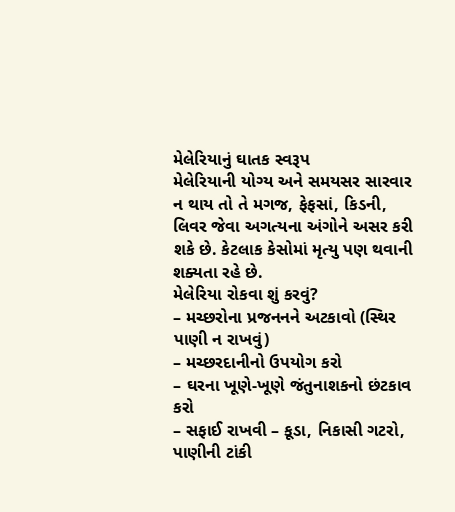મેલેરિયાનું ઘાતક સ્વરૂપ
મેલેરિયાની યોગ્ય અને સમયસર સારવાર ન થાય તો તે મગજ, ફેફસાં, કિડની, લિવર જેવા અગત્યના અંગોને અસર કરી શકે છે. કેટલાક કેસોમાં મૃત્યુ પણ થવાની શક્યતા રહે છે.
મેલેરિયા રોકવા શું કરવું?
– મચ્છરોના પ્રજનનને અટકાવો (સ્થિર પાણી ન રાખવું)
– મચ્છરદાનીનો ઉપયોગ કરો
– ઘરના ખૂણે-ખૂણે જંતુનાશકનો છંટકાવ કરો
– સફાઈ રાખવી – કૂડા, નિકાસી ગટરો, પાણીની ટાંકી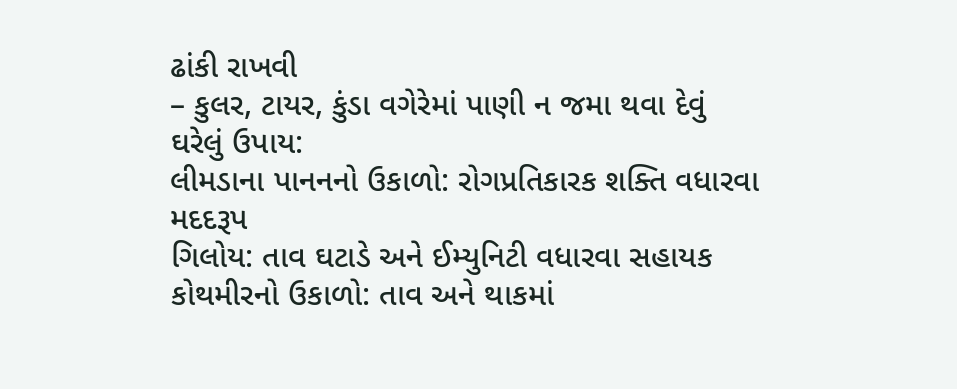ઢાંકી રાખવી
– કુલર, ટાયર, કુંડા વગેરેમાં પાણી ન જમા થવા દેવું
ઘરેલું ઉપાય:
લીમડાના પાનનનો ઉકાળો: રોગપ્રતિકારક શક્તિ વધારવા મદદરૂપ
ગિલોય: તાવ ઘટાડે અને ઈમ્યુનિટી વધારવા સહાયક
કોથમીરનો ઉકાળો: તાવ અને થાકમાં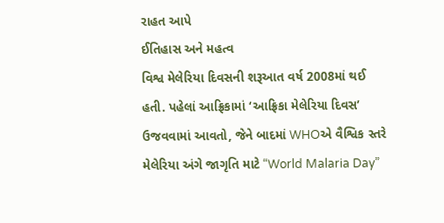રાહત આપે
ઈતિહાસ અને મહત્વ
વિશ્વ મેલેરિયા દિવસની શરૂઆત વર્ષ 2008માં થઈ હતી. પહેલાં આફ્રિકામાં ‘આફ્રિકા મેલેરિયા દિવસ’ ઉજવવામાં આવતો, જેને બાદમાં WHOએ વૈશ્વિક સ્તરે મેલેરિયા અંગે જાગૃતિ માટે “World Malaria Day”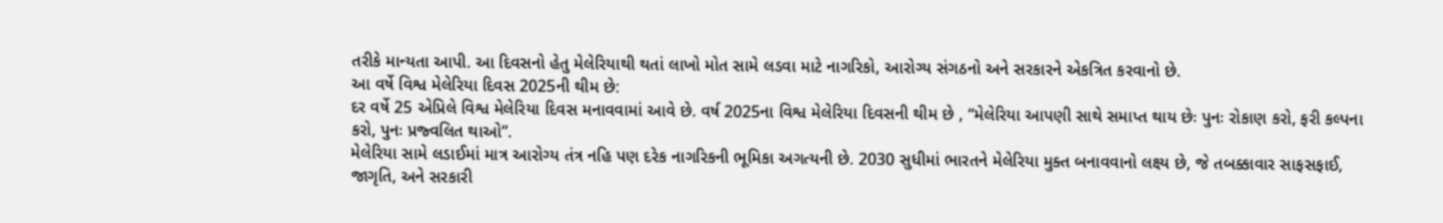તરીકે માન્યતા આપી. આ દિવસનો હેતુ મેલેરિયાથી થતાં લાખો મોત સામે લડવા માટે નાગરિકો, આરોગ્ય સંગઠનો અને સરકારને એકત્રિત કરવાનો છે.
આ વર્ષે વિશ્વ મેલેરિયા દિવસ 2025ની થીમ છે:
દર વર્ષે 25 એપ્રિલે વિશ્વ મેલેરિયા દિવસ મનાવવામાં આવે છે. વર્ષ 2025ના વિશ્વ મેલેરિયા દિવસની થીમ છે , “મેલેરિયા આપણી સાથે સમાપ્ત થાય છેઃ પુનઃ રોકાણ કરો, ફરી કલ્પના કરો, પુનઃ પ્રજ્વલિત થાઓ”.
મેલેરિયા સામે લડાઈમાં માત્ર આરોગ્ય તંત્ર નહિ પણ દરેક નાગરિકની ભૂમિકા અગત્યની છે. 2030 સુધીમાં ભારતને મેલેરિયા મુક્ત બનાવવાનો લક્ષ્ય છે, જે તબક્કાવાર સાફસફાઈ, જાગૃતિ, અને સરકારી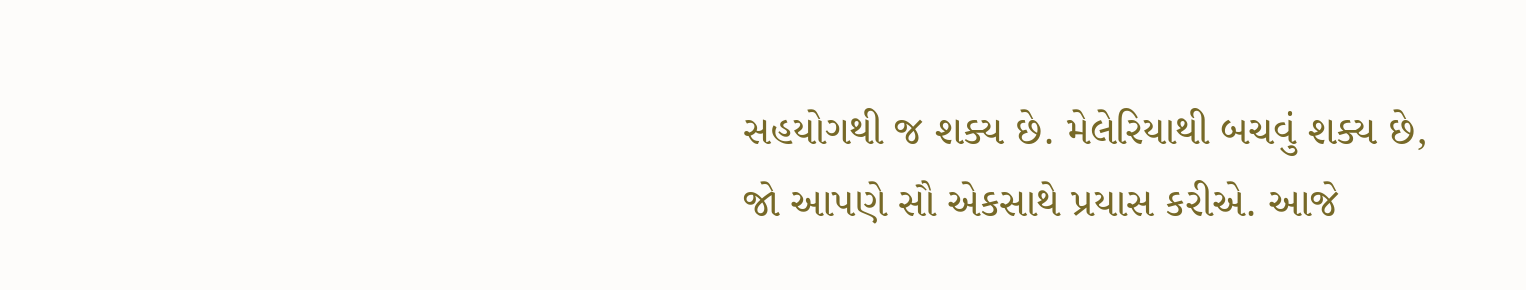સહયોગથી જ શક્ય છે. મેલેરિયાથી બચવું શક્ય છે, જો આપણે સૌ એકસાથે પ્રયાસ કરીએ. આજે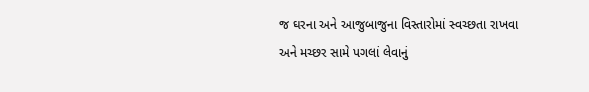જ ઘરના અને આજુબાજુના વિસ્તારોમાં સ્વચ્છતા રાખવા અને મચ્છર સામે પગલાં લેવાનું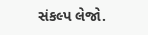સંકલ્પ લેજો.